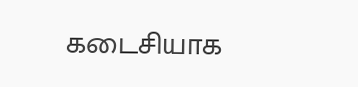கடைசியாக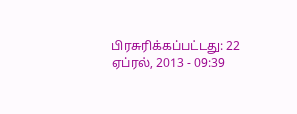பிரசுரிக்கப்பட்டது: 22 ஏப்ரல், 2013 - 09:39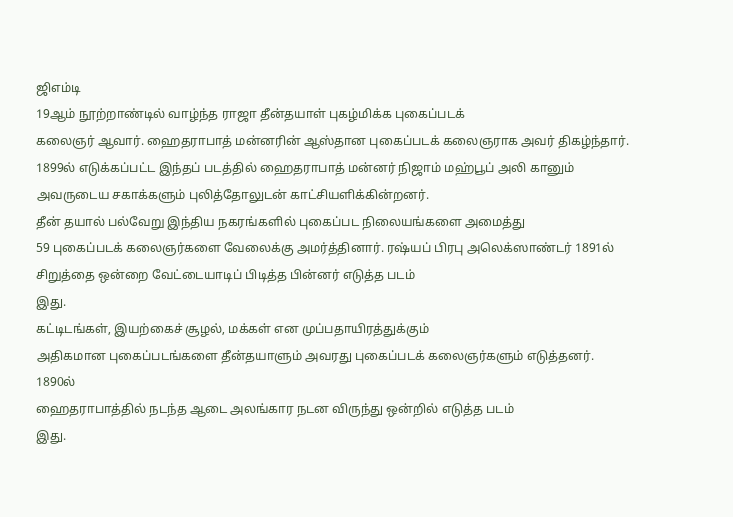ஜிஎம்டி
19ஆம் நூற்றாண்டில் வாழ்ந்த ராஜா தீன்தயாள் புகழ்மிக்க புகைப்படக்
கலைஞர் ஆவார். ஹைதராபாத் மன்னரின் ஆஸ்தான புகைப்படக் கலைஞராக அவர் திகழ்ந்தார்.
1899ல் எடுக்கப்பட்ட இந்தப் படத்தில் ஹைதராபாத் மன்னர் நிஜாம் மஹ்பூப் அலி கானும்
அவருடைய சகாக்களும் புலித்தோலுடன் காட்சியளிக்கின்றனர்.
தீன் தயால் பல்வேறு இந்திய நகரங்களில் புகைப்பட நிலையங்களை அமைத்து
59 புகைப்படக் கலைஞர்களை வேலைக்கு அமர்த்தினார். ரஷ்யப் பிரபு அலெக்ஸாண்டர் 1891ல்
சிறுத்தை ஒன்றை வேட்டையாடிப் பிடித்த பின்னர் எடுத்த படம்
இது.
கட்டிடங்கள், இயற்கைச் சூழல், மக்கள் என முப்பதாயிரத்துக்கும்
அதிகமான புகைப்படங்களை தீன்தயாளும் அவரது புகைப்படக் கலைஞர்களும் எடுத்தனர். 1890ல்
ஹைதராபாத்தில் நடந்த ஆடை அலங்கார நடன விருந்து ஒன்றில் எடுத்த படம்
இது.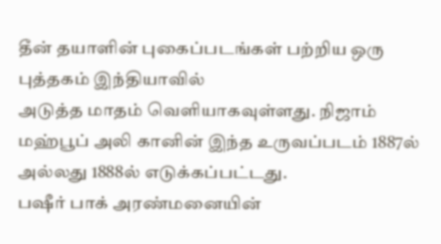தீன் தயாளின் புகைப்படங்கள் பற்றிய ஒரு புத்தகம் இந்தியாவில்
அடுத்த மாதம் வெளியாகவுள்ளது. நிஜாம் மஹ்பூப் அலி கானின் இந்த உருவப்படம் 1887ல்
அல்லது 1888ல் எடுக்கப்பட்டது.
பஷீர் பாக் அரண்மனையின்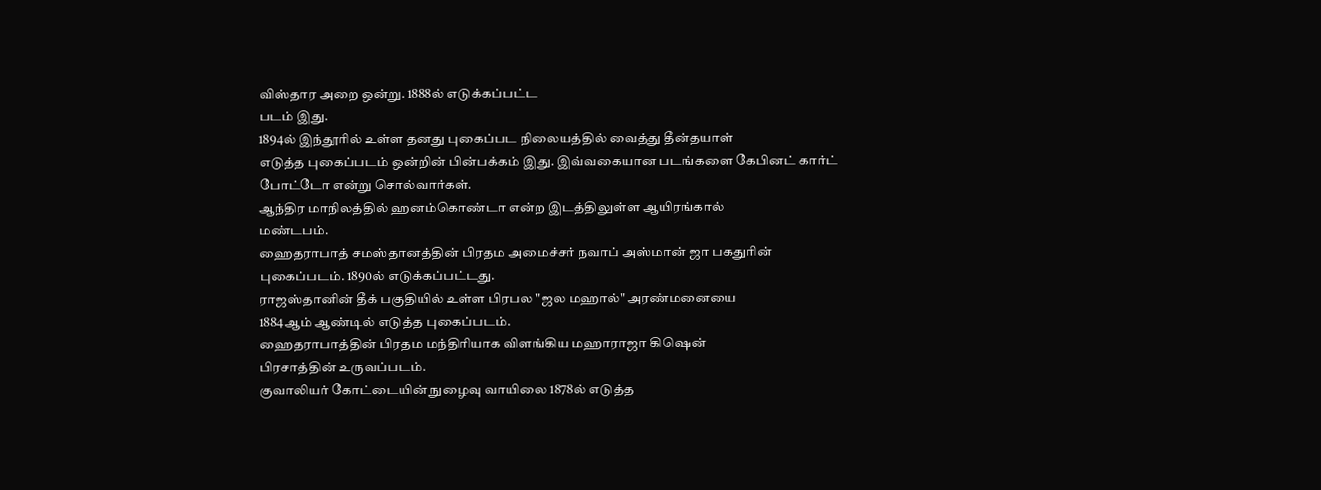விஸ்தார அறை ஒன்று. 1888ல் எடுக்கப்பட்ட
படம் இது.
1894ல் இந்தூரில் உள்ள தனது புகைப்பட நிலையத்தில் வைத்து தீன்தயாள்
எடுத்த புகைப்படம் ஒன்றின் பின்பக்கம் இது. இவ்வகையான படங்களை கேபினட் கார்ட்
போட்டோ என்று சொல்வார்கள்.
ஆந்திர மாநிலத்தில் ஹனம்கொண்டா என்ற இடத்திலுள்ள ஆயிரங்கால்
மண்டபம்.
ஹைதராபாத் சமஸ்தானத்தின் பிரதம அமைச்சர் நவாப் அஸ்மான் ஜா பகதுரின்
புகைப்படம். 1890ல் எடுக்கப்பட்டது.
ராஜஸ்தானின் தீக் பகுதியில் உள்ள பிரபல "ஜல மஹால்" அரண்மனையை
1884ஆம் ஆண்டில் எடுத்த புகைப்படம்.
ஹைதராபாத்தின் பிரதம மந்திரியாக விளங்கிய மஹாராஜா கிஷென்
பிரசாத்தின் உருவப்படம்.
குவாலியர் கோட்டையின் நுழைவு வாயிலை 1878ல் எடுத்த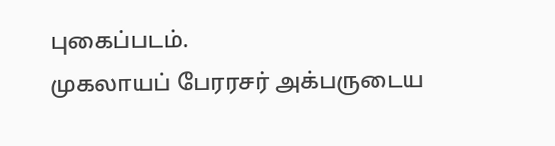புகைப்படம்.
முகலாயப் பேரரசர் அக்பருடைய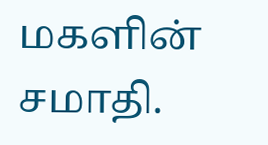மகளின் சமாதி.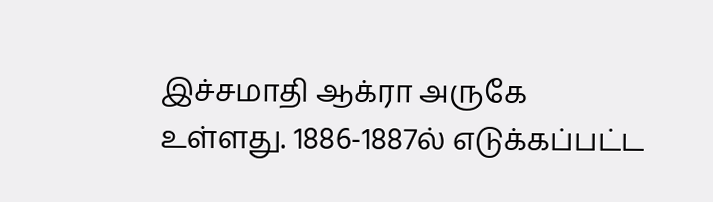இச்சமாதி ஆக்ரா அருகே
உள்ளது. 1886-1887ல் எடுக்கப்பட்ட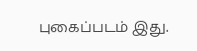புகைப்படம் இது.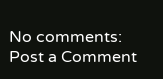No comments:
Post a Comment